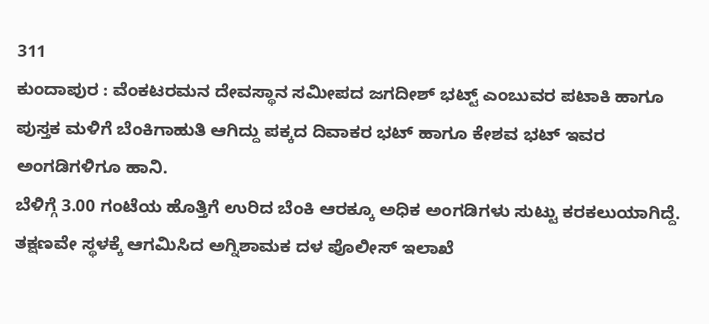311
ಕುಂದಾಪುರ : ವೆಂಕಟರಮನ ದೇವಸ್ಥಾನ ಸಮೀಪದ ಜಗದೀಶ್ ಭಟ್ಟ್ ಎಂಬುವರ ಪಟಾಕಿ ಹಾಗೂ ಪುಸ್ತಕ ಮಳಿಗೆ ಬೆಂಕಿಗಾಹುತಿ ಆಗಿದ್ದು ಪಕ್ಕದ ದಿವಾಕರ ಭಟ್ ಹಾಗೂ ಕೇಶವ ಭಟ್ ಇವರ ಅಂಗಡಿಗಳಿಗೂ ಹಾನಿ.
ಬೆಳಿಗ್ಗೆ 3.00 ಗಂಟೆಯ ಹೊತ್ತಿಗೆ ಉರಿದ ಬೆಂಕಿ ಆರಕ್ಕೂ ಅಧಿಕ ಅಂಗಡಿಗಳು ಸುಟ್ಟು ಕರಕಲುಯಾಗಿದ್ದೆ. ತಕ್ಷಣವೇ ಸ್ಥಳಕ್ಕೆ ಆಗಮಿಸಿದ ಅಗ್ನಿಶಾಮಕ ದಳ ಪೊಲೀಸ್ ಇಲಾಖೆ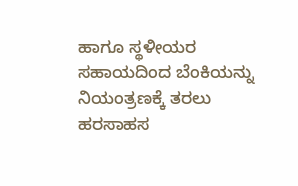ಹಾಗೂ ಸ್ಥಳೀಯರ ಸಹಾಯದಿಂದ ಬೆಂಕಿಯನ್ನು ನಿಯಂತ್ರಣಕ್ಕೆ ತರಲು ಹರಸಾಹಸ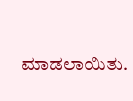ಮಾಡಲಾಯಿತು.